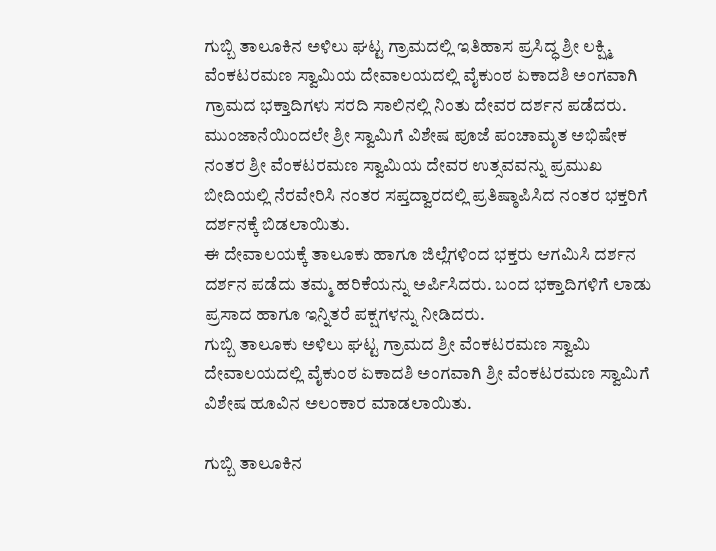ಗುಬ್ಬಿ ತಾಲೂಕಿನ ಅಳಿಲು ಘಟ್ಟ ಗ್ರಾಮದಲ್ಲಿ ಇತಿಹಾಸ ಪ್ರಸಿದ್ಧ ಶ್ರೀ ಲಕ್ಷ್ಮಿ ವೆಂಕಟರಮಣ ಸ್ವಾಮಿಯ ದೇವಾಲಯದಲ್ಲಿ ವೈಕುಂಠ ಏಕಾದಶಿ ಅಂಗವಾಗಿ ಗ್ರಾಮದ ಭಕ್ತಾದಿಗಳು ಸರದಿ ಸಾಲಿನಲ್ಲಿ ನಿಂತು ದೇವರ ದರ್ಶನ ಪಡೆದರು.
ಮುಂಜಾನೆಯಿಂದಲೇ ಶ್ರೀ ಸ್ವಾಮಿಗೆ ವಿಶೇಷ ಪೂಜೆ ಪಂಚಾಮೃತ ಅಭಿಷೇಕ ನಂತರ ಶ್ರೀ ವೆಂಕಟರಮಣ ಸ್ವಾಮಿಯ ದೇವರ ಉತ್ಸವವನ್ನು ಪ್ರಮುಖ ಬೀದಿಯಲ್ಲಿ ನೆರವೇರಿಸಿ ನಂತರ ಸಪ್ತದ್ವಾರದಲ್ಲಿ ಪ್ರತಿಷ್ಠಾಪಿಸಿದ ನಂತರ ಭಕ್ತರಿಗೆ ದರ್ಶನಕ್ಕೆ ಬಿಡಲಾಯಿತು.
ಈ ದೇವಾಲಯಕ್ಕೆ ತಾಲೂಕು ಹಾಗೂ ಜಿಲ್ಲೆಗಳಿಂದ ಭಕ್ತರು ಆಗಮಿಸಿ ದರ್ಶನ ದರ್ಶನ ಪಡೆದು ತಮ್ಮ ಹರಿಕೆಯನ್ನು ಅರ್ಪಿಸಿದರು. ಬಂದ ಭಕ್ತಾದಿಗಳಿಗೆ ಲಾಡು ಪ್ರಸಾದ ಹಾಗೂ ಇನ್ನಿತರೆ ಪಕ್ಷಗಳನ್ನು ನೀಡಿದರು.
ಗುಬ್ಬಿ ತಾಲೂಕು ಅಳಿಲು ಘಟ್ಟ ಗ್ರಾಮದ ಶ್ರೀ ವೆಂಕಟರಮಣ ಸ್ವಾಮಿ ದೇವಾಲಯದಲ್ಲಿ ವೈಕುಂಠ ಏಕಾದಶಿ ಅಂಗವಾಗಿ ಶ್ರೀ ವೆಂಕಟರಮಣ ಸ್ವಾಮಿಗೆ ವಿಶೇಷ ಹೂವಿನ ಅಲಂಕಾರ ಮಾಡಲಾಯಿತು.

ಗುಬ್ಬಿ ತಾಲೂಕಿನ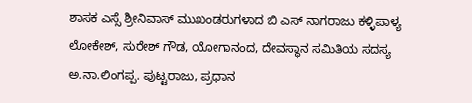ಶಾಸಕ ಎಸ್ಸೆ ಶ್ರೀನಿವಾಸ್ ಮುಖಂಡರುಗಳಾದ ಬಿ ಎಸ್ ನಾಗರಾಜು ಕಳ್ಳಿಪಾಳ್ಯ ಲೋಕೇಶ್, ಸುರೇಶ್ ಗೌಡ, ಯೋಗಾನಂದ, ದೇವಸ್ಥಾನ ಸಮಿತಿಯ ಸದಸ್ಯ ಅ.ನಾ.ಲಿಂಗಪ್ಪ. ಪುಟ್ಟರಾಜು, ಪ್ರಧಾನ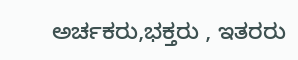ಅರ್ಚಕರು,ಭಕ್ತರು , ಇತರರು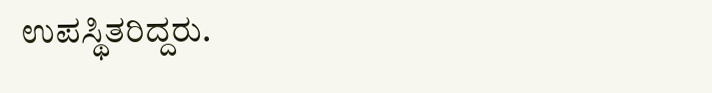ಉಪಸ್ಥಿತರಿದ್ದರು.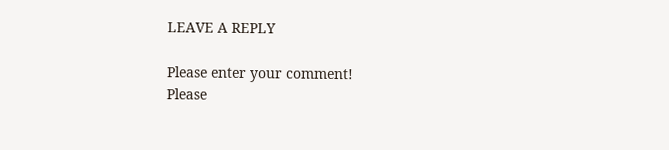LEAVE A REPLY

Please enter your comment!
Please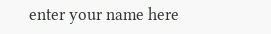enter your name here